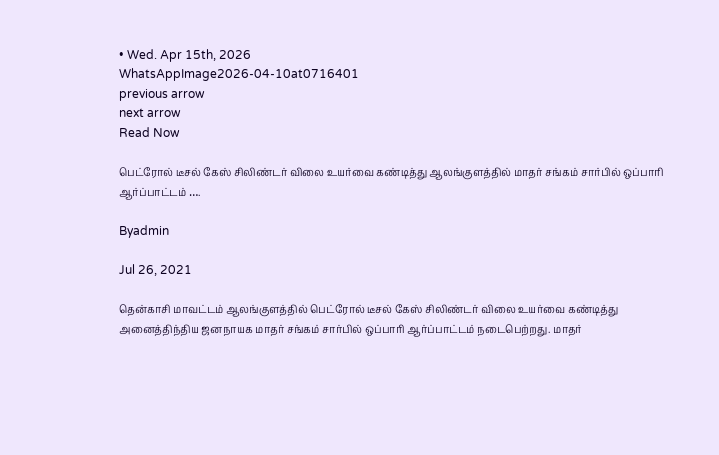• Wed. Apr 15th, 2026
WhatsAppImage2026-04-10at0716401
previous arrow
next arrow
Read Now

பெட்ரோல் டீசல் கேஸ் சிலிண்டர் விலை உயர்வை கண்டித்து ஆலங்குளத்தில் மாதர் சங்கம் சார்பில் ஒப்பாரி ஆர்ப்பாட்டம் ….

Byadmin

Jul 26, 2021

தென்காசி மாவட்டம் ஆலங்குளத்தில் பெட்ரோல் டீசல் கேஸ் சிலிண்டர் விலை உயர்வை கண்டித்து அனைத்திந்திய ஜனநாயக மாதர் சங்கம் சார்பில் ஒப்பாரி ஆர்ப்பாட்டம் நடைபெற்றது. மாதர்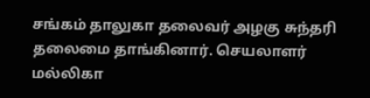சங்கம் தாலுகா தலைவர் அழகு சுந்தரி தலைமை தாங்கினார். செயலாளர் மல்லிகா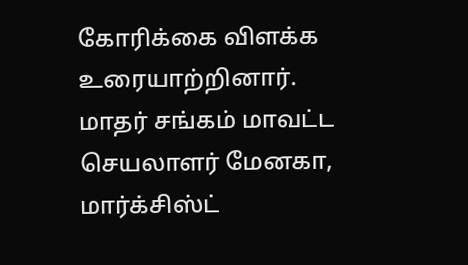கோரிக்கை விளக்க உரையாற்றினார். மாதர் சங்கம் மாவட்ட செயலாளர் மேனகா, மார்க்சிஸ்ட்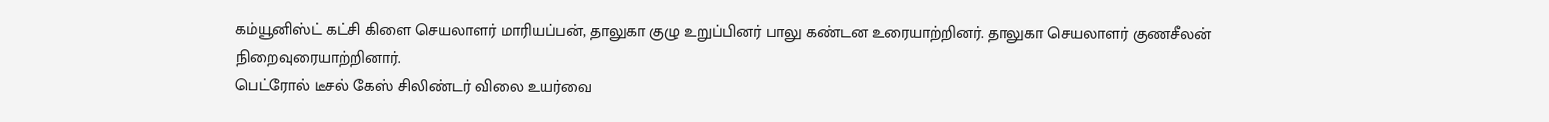கம்யூனிஸ்ட் கட்சி கிளை செயலாளர் மாரியப்பன், தாலுகா குழு உறுப்பினர் பாலு கண்டன உரையாற்றினர். தாலுகா செயலாளர் குணசீலன் நிறைவுரையாற்றினார்.
பெட்ரோல் டீசல் கேஸ் சிலிண்டர் விலை உயர்வை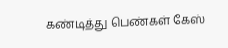கண்டித்து பெண்கள் கேஸ்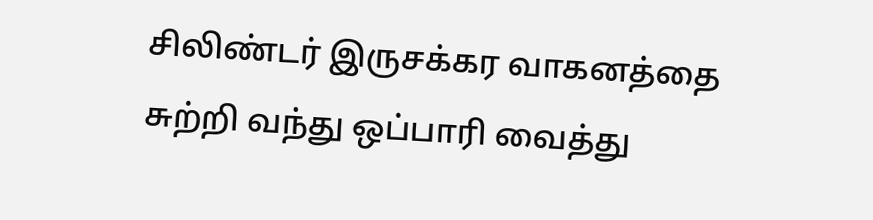சிலிண்டர் இருசக்கர வாகனத்தை சுற்றி வந்து ஒப்பாரி வைத்து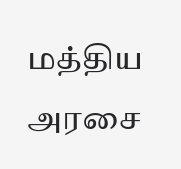மத்திய அரசை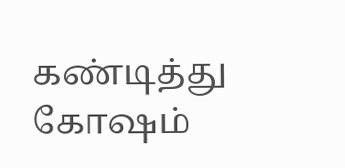கண்டித்து கோஷம்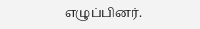எழுப்பினர்.